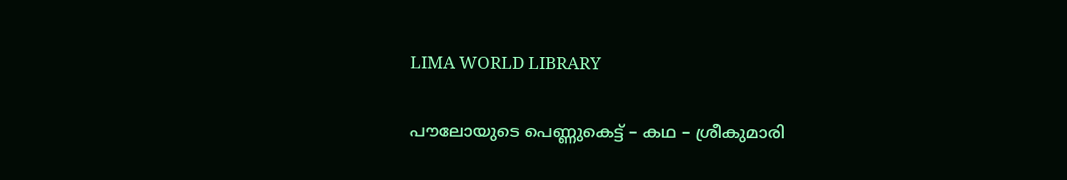LIMA WORLD LIBRARY

പൗലോയുടെ പെണ്ണുകെട്ട് – കഥ – ശ്രീകുമാരി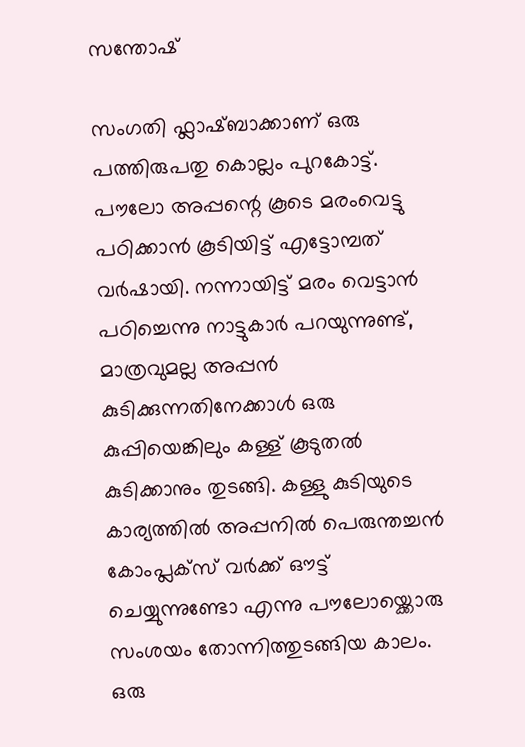സന്തോഷ്

സംഗതി ഫ്ലാഷ്ബാക്കാണ് ഒരു പത്തിരുപതു കൊല്ലം പുറകോട്ട്. പൗലോ അപ്പന്റെ കൂടെ മരംവെട്ടു പഠിക്കാൻ കൂടിയിട്ട് എട്ടോമ്പത് വർഷായി. നന്നായിട്ട് മരം വെട്ടാൻ പഠിച്ചെന്നു നാട്ടുകാർ പറയുന്നുണ്ട്, മാത്രവുമല്ല അപ്പൻ കുടിക്കുന്നതിനേക്കാൾ ഒരു കുപ്പിയെങ്കിലും കള്ള് കൂടുതൽ കുടിക്കാനും തുടങ്ങി. കള്ളു കുടിയുടെ കാര്യത്തിൽ അപ്പനിൽ പെരുന്തച്ചൻ കോംപ്ലക്സ് വർക്ക്‌ ഔട്ട്‌ ചെയ്യുന്നുണ്ടോ എന്നു പൗലോയ്ക്കൊരു സംശയം തോന്നിത്തുടങ്ങിയ കാലം. ഒരു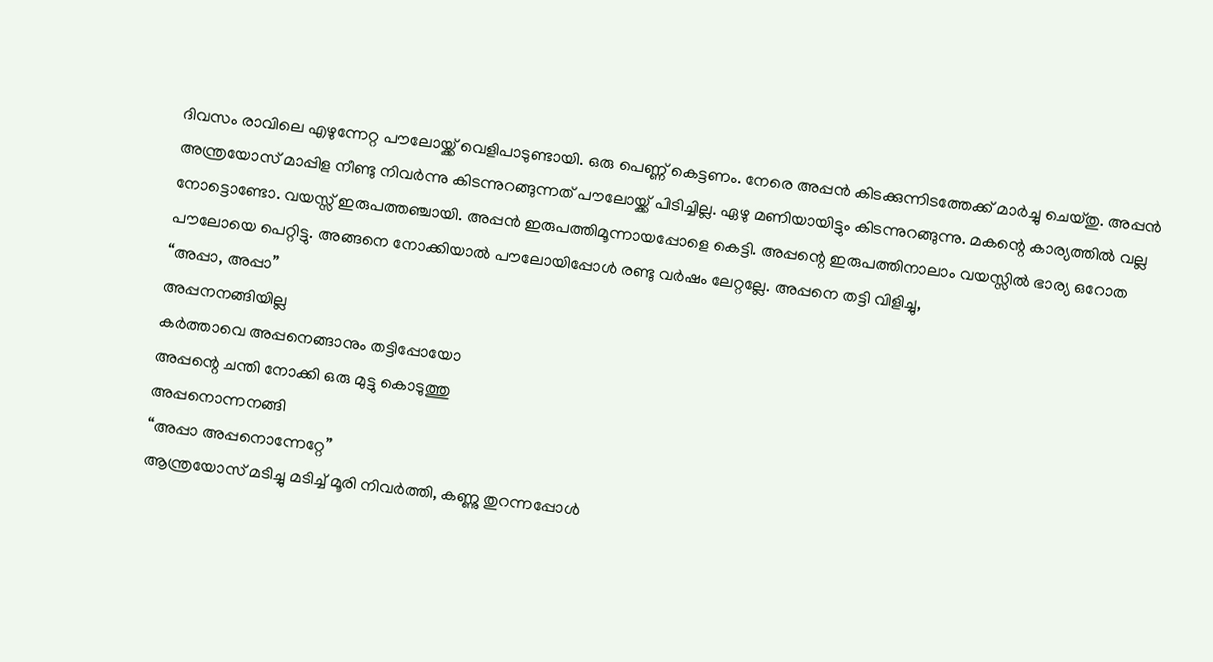ദിവസം രാവിലെ എഴുന്നേറ്റ പൗലോയ്ക്ക് വെളിപാടുണ്ടായി. ഒരു പെണ്ണ് കെട്ടണം. നേരെ അപ്പൻ കിടക്കുന്നിടത്തേക്ക് മാർച്ചു ചെയ്തു. അപ്പൻ അന്ത്രയോസ് മാപ്പിള നീണ്ടു നിവർന്നു കിടന്നുറങ്ങുന്നത് പൗലോയ്ക്ക് പിടിച്ചില്ല. ഏഴു മണിയായിട്ടും കിടന്നുറങ്ങുന്നു. മകന്റെ കാര്യത്തിൽ വല്ല നോട്ടൊണ്ടോ. വയസ്സ് ഇരുപത്തഞ്ചായി. അപ്പൻ ഇരുപത്തിമൂന്നായപ്പോളെ കെട്ടി. അപ്പന്റെ ഇരുപത്തിനാലാം വയസ്സിൽ ഭാര്യ ഒറോത പൗലോയെ പെറ്റിട്ടു. അങ്ങനെ നോക്കിയാൽ പൗലോയിപ്പോൾ രണ്ടു വർഷം ലേറ്റല്ലേ. അപ്പനെ തട്ടി വിളിച്ചു,
“അപ്പാ, അപ്പാ”
അപ്പനനങ്ങിയില്ല
കർത്താവെ അപ്പനെങ്ങാനും തട്ടിപ്പോയോ
അപ്പന്റെ ചന്തി നോക്കി ഒരു മുട്ടു കൊടുത്തു
അപ്പനൊന്നനങ്ങി
“അപ്പാ അപ്പനൊന്നേറ്റേ”
ആന്ത്രയോസ് മടിച്ചു മടിച്ച് മൂരി നിവർത്തി, കണ്ണു തുറന്നപ്പോൾ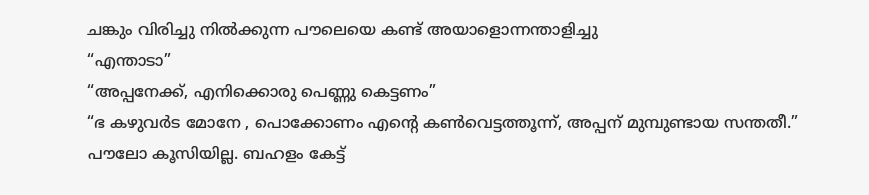ചങ്കും വിരിച്ചു നിൽക്കുന്ന പൗലെയെ കണ്ട് അയാളൊന്നന്താളിച്ചു
“എന്താടാ”
“അപ്പനേക്ക്, എനിക്കൊരു പെണ്ണു കെട്ടണം”
“ഭ കഴുവർട മോനേ , പൊക്കോണം എന്റെ കൺവെട്ടത്തൂന്ന്, അപ്പന് മുമ്പുണ്ടായ സന്തതീ.”
പൗലോ കൂസിയില്ല. ബഹളം കേട്ട്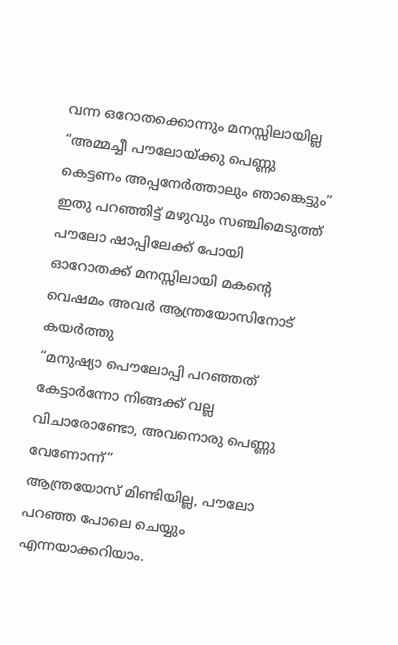വന്ന ഒറോതക്കൊന്നും മനസ്സിലായില്ല
“അമ്മച്ചീ പൗലോയ്ക്കു പെണ്ണു കെട്ടണം അപ്പനേർത്താലും ഞാങ്കെട്ടും”
ഇതു പറഞ്ഞിട്ട് മഴുവും സഞ്ചിമെടുത്ത് പൗലോ ഷാപ്പിലേക്ക് പോയി
ഓറോതക്ക് മനസ്സിലായി മകന്റെ വെഷമം അവർ ആന്ത്രയോസിനോട് കയർത്തു
“മനുഷ്യാ പൌലോപ്പി പറഞ്ഞത് കേട്ടാർന്നോ നിങ്ങക്ക് വല്ല വിചാരോണ്ടോ, അവനൊരു പെണ്ണു വേണോന്ന്”
ആന്ത്രയോസ് മിണ്ടിയില്ല, പൗലോ പറഞ്ഞ പോലെ ചെയ്യും എന്നയാക്കറിയാം.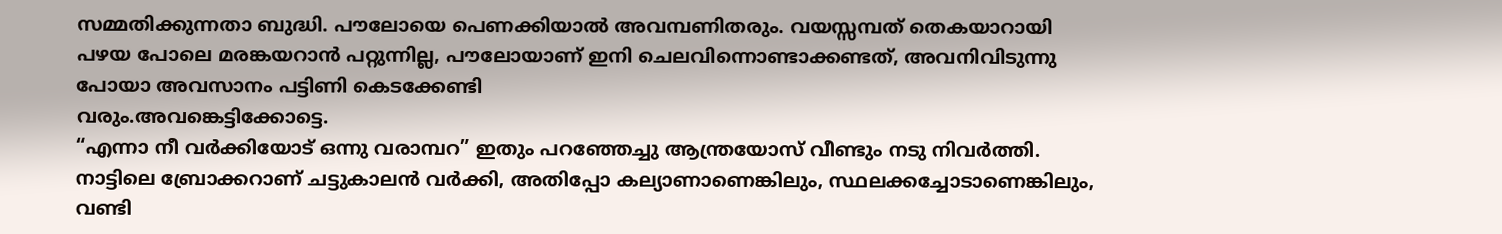സമ്മതിക്കുന്നതാ ബുദ്ധി. പൗലോയെ പെണക്കിയാൽ അവമ്പണിതരും. വയസ്സമ്പത് തെകയാറായി പഴയ പോലെ മരങ്കയറാൻ പറ്റുന്നില്ല, പൗലോയാണ് ഇനി ചെലവിന്നൊണ്ടാക്കണ്ടത്, അവനിവിടുന്നു പോയാ അവസാനം പട്ടിണി കെടക്കേണ്ടി
വരും.അവങ്കെട്ടിക്കോട്ടെ.
“എന്നാ നീ വർക്കിയോട് ഒന്നു വരാമ്പറ” ഇതും പറഞ്ഞേച്ചു ആന്ത്രയോസ് വീണ്ടും നടു നിവർത്തി.
നാട്ടിലെ ബ്രോക്കറാണ് ചട്ടുകാലൻ വർക്കി, അതിപ്പോ കല്യാണാണെങ്കിലും, സ്ഥലക്കച്ചോടാണെങ്കിലും, വണ്ടി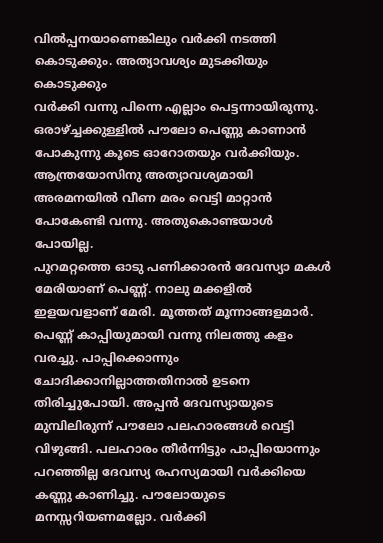വിൽപ്പനയാണെങ്കിലും വർക്കി നടത്തി കൊടുക്കും. അത്യാവശ്യം മുടക്കിയും കൊടുക്കും
വർക്കി വന്നു പിന്നെ എല്ലാം പെട്ടന്നായിരുന്നു. ഒരാഴ്ച്ചക്കുള്ളിൽ പൗലോ പെണ്ണു കാണാൻ പോകുന്നു കൂടെ ഓറോതയും വർക്കിയും. ആന്ത്രയോസിനു അത്യാവശ്യമായി അരമനയിൽ വീണ മരം വെട്ടി മാറ്റാൻ പോകേണ്ടി വന്നു. അതുകൊണ്ടയാൾ പോയില്ല.
പുറമറ്റത്തെ ഓടു പണിക്കാരൻ ദേവസ്യാ മകൾ മേരിയാണ് പെണ്ണ്. നാലു മക്കളിൽ ഇളയവളാണ് മേരി. മൂത്തത് മൂന്നാങ്ങളമാർ.
പെണ്ണ് കാപ്പിയുമായി വന്നു നിലത്തു കളം വരച്ചു. പാപ്പിക്കൊന്നും ചോദിക്കാനില്ലാത്തതിനാൽ ഉടനെ തിരിച്ചുപോയി. അപ്പൻ ദേവസ്യായുടെ മുമ്പിലിരുന്ന് പൗലോ പലഹാരങ്ങൾ വെട്ടി വിഴുങ്ങി. പലഹാരം തീർന്നിട്ടും പാപ്പിയൊന്നും പറഞ്ഞില്ല ദേവസ്യ രഹസ്യമായി വർക്കിയെ കണ്ണു കാണിച്ചു. പൗലോയുടെ മനസ്സറിയണമല്ലോ. വർക്കി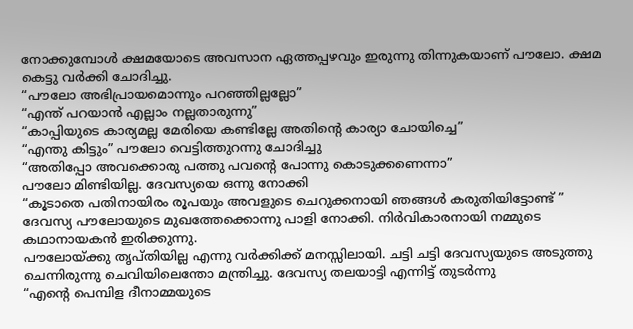നോക്കുമ്പോൾ ക്ഷമയോടെ അവസാന ഏത്തപ്പഴവും ഇരുന്നു തിന്നുകയാണ് പൗലോ. ക്ഷമ കെട്ടു വർക്കി ചോദിച്ചു.
“പൗലോ അഭിപ്രായമൊന്നും പറഞ്ഞില്ലല്ലോ”
“എന്ത്‌ പറയാൻ എല്ലാം നല്ലതാരുന്നു”
“കാപ്പിയുടെ കാര്യമല്ല മേരിയെ കണ്ടില്ലേ അതിന്റെ കാര്യാ ചോയിച്ചെ”
“എന്തു കിട്ടും” പൗലോ വെട്ടിത്തുറന്നു ചോദിച്ചു
“അതിപ്പോ അവക്കൊരു പത്തു പവന്റെ പോന്നു കൊടുക്കണെന്നാ”
പൗലോ മിണ്ടിയില്ല. ദേവസ്യയെ ഒന്നു നോക്കി
“കൂടാതെ പതിനായിരം രൂപയും അവളുടെ ചെറുക്കനായി ഞങ്ങൾ കരുതിയിട്ടോണ്ട് ”
ദേവസ്യ പൗലോയുടെ മുഖത്തേക്കൊന്നു പാളി നോക്കി. നിർവികാരനായി നമ്മുടെ കഥാനായകൻ ഇരിക്കുന്നു.
പൗലോയ്ക്കു തൃപ്തിയില്ല എന്നു വർക്കിക്ക് മനസ്സിലായി. ചട്ടി ചട്ടി ദേവസ്യയുടെ അടുത്തു ചെന്നിരുന്നു ചെവിയിലെന്തോ മന്ത്രിച്ചു. ദേവസ്യ തലയാട്ടി എന്നിട്ട് തുടർന്നു
“എന്റെ പെമ്പിള ദീനാമ്മയുടെ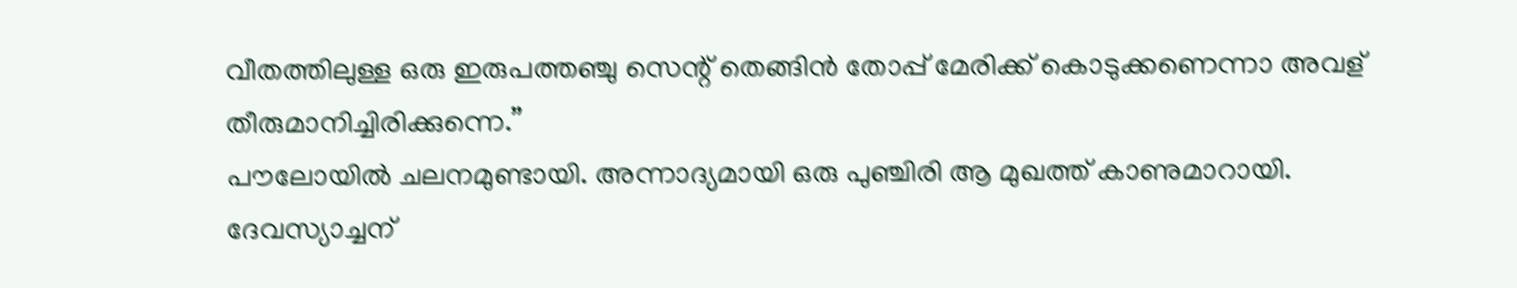വീതത്തിലുള്ള ഒരു ഇരുപത്തഞ്ചു സെന്റ്‌ തെങ്ങിൻ തോപ്പ് മേരിക്ക് കൊടുക്കണെന്നാ അവള് തീരുമാനിച്ചിരിക്കുന്നെ.”
പൗലോയിൽ ചലനമുണ്ടായി. അന്നാദ്യമായി ഒരു പുഞ്ചിരി ആ മുഖത്ത് കാണുമാറായി.
ദേവസ്യാച്ചന്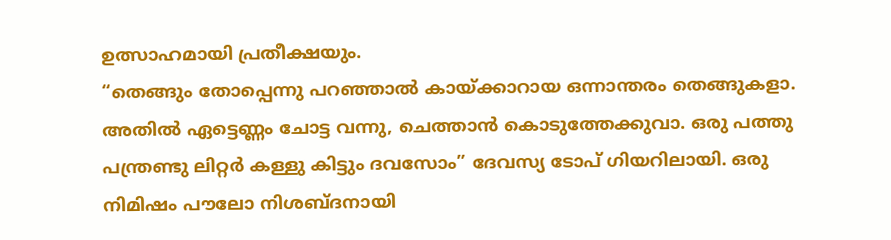ഉത്സാഹമായി പ്രതീക്ഷയും.
“തെങ്ങും തോപ്പെന്നു പറഞ്ഞാൽ കായ്ക്കാറായ ഒന്നാന്തരം തെങ്ങുകളാ. അതിൽ ഏട്ടെണ്ണം ചോട്ട വന്നു, ചെത്താൻ കൊടുത്തേക്കുവാ. ഒരു പത്തു പന്ത്രണ്ടു ലിറ്റർ കള്ളു കിട്ടും ദവസോം” ദേവസ്യ ടോപ് ഗിയറിലായി. ഒരു നിമിഷം പൗലോ നിശബ്ദനായി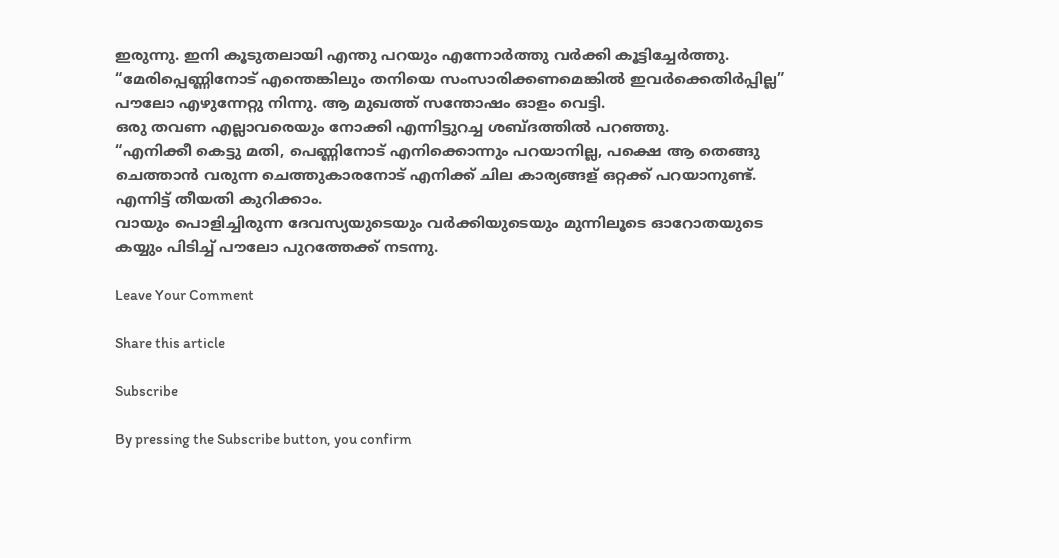ഇരുന്നു. ഇനി കൂടുതലായി എന്തു പറയും എന്നോർത്തു വർക്കി കൂട്ടിച്ചേർത്തു.
“മേരിപ്പെണ്ണിനോട് എന്തെങ്കിലും തനിയെ സംസാരിക്കണമെങ്കിൽ ഇവർക്കെതിർപ്പില്ല”
പൗലോ എഴുന്നേറ്റു നിന്നു. ആ മുഖത്ത് സന്തോഷം ഓളം വെട്ടി.
ഒരു തവണ എല്ലാവരെയും നോക്കി എന്നിട്ടുറച്ച ശബ്ദത്തിൽ പറഞ്ഞു.
“എനിക്കീ കെട്ടു മതി, പെണ്ണിനോട് എനിക്കൊന്നും പറയാനില്ല, പക്ഷെ ആ തെങ്ങു ചെത്താൻ വരുന്ന ചെത്തുകാരനോട് എനിക്ക് ചില കാര്യങ്ങള് ഒറ്റക്ക് പറയാനുണ്ട്. എന്നിട്ട് തീയതി കുറിക്കാം.
വായും പൊളിച്ചിരുന്ന ദേവസ്യയുടെയും വർക്കിയുടെയും മുന്നിലൂടെ ഓറോതയുടെ കയ്യും പിടിച്ച് പൗലോ പുറത്തേക്ക് നടന്നു.

Leave Your Comment

Share this article

Subscribe

By pressing the Subscribe button, you confirm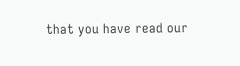that you have read our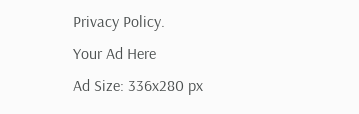Privacy Policy.
Your Ad Here
Ad Size: 336x280 px